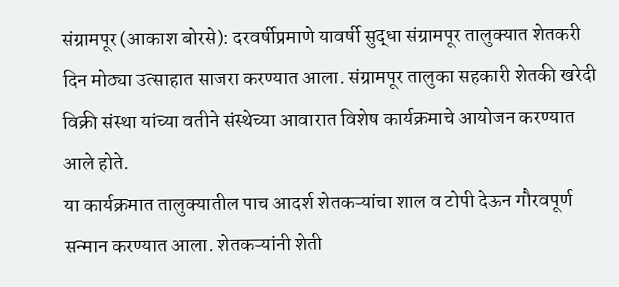संग्रामपूर (आकाश बोरसे): दरवर्षीप्रमाणे यावर्षी सुद्धा संग्रामपूर तालुक्यात शेतकरी दिन मोठ्या उत्साहात साजरा करण्यात आला. संग्रामपूर तालुका सहकारी शेतकी खरेदी विक्री संस्था यांच्या वतीने संस्थेच्या आवारात विशेष कार्यक्रमाचे आयोजन करण्यात आले होते.
या कार्यक्रमात तालुक्यातील पाच आदर्श शेतकऱ्यांचा शाल व टोपी देऊन गौरवपूर्ण सन्मान करण्यात आला. शेतकऱ्यांनी शेती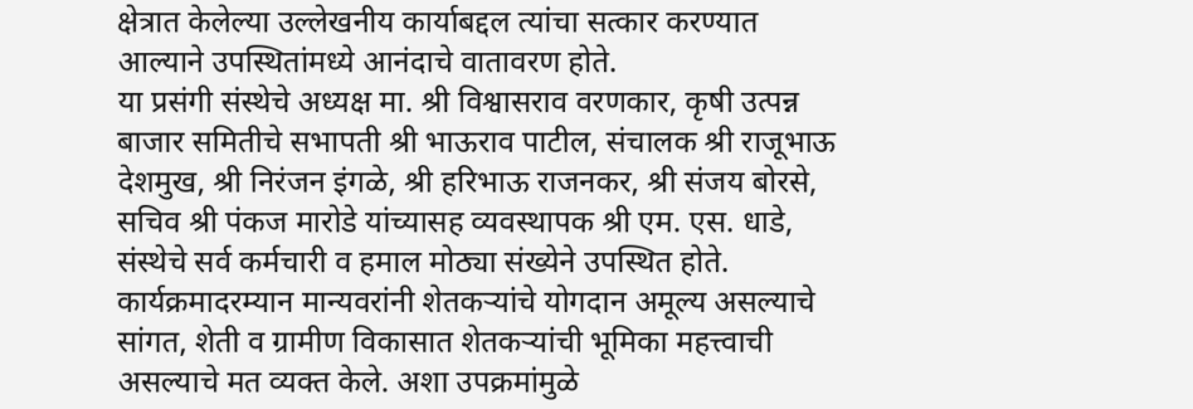क्षेत्रात केलेल्या उल्लेखनीय कार्याबद्दल त्यांचा सत्कार करण्यात आल्याने उपस्थितांमध्ये आनंदाचे वातावरण होते.
या प्रसंगी संस्थेचे अध्यक्ष मा. श्री विश्वासराव वरणकार, कृषी उत्पन्न बाजार समितीचे सभापती श्री भाऊराव पाटील, संचालक श्री राजूभाऊ देशमुख, श्री निरंजन इंगळे, श्री हरिभाऊ राजनकर, श्री संजय बोरसे, सचिव श्री पंकज मारोडे यांच्यासह व्यवस्थापक श्री एम. एस. धाडे, संस्थेचे सर्व कर्मचारी व हमाल मोठ्या संख्येने उपस्थित होते.
कार्यक्रमादरम्यान मान्यवरांनी शेतकऱ्यांचे योगदान अमूल्य असल्याचे सांगत, शेती व ग्रामीण विकासात शेतकऱ्यांची भूमिका महत्त्वाची असल्याचे मत व्यक्त केले. अशा उपक्रमांमुळे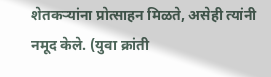शेतकऱ्यांना प्रोत्साहन मिळते, असेही त्यांनी नमूद केले. (युवा क्रांती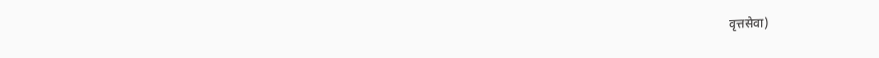वृत्तसेवा)